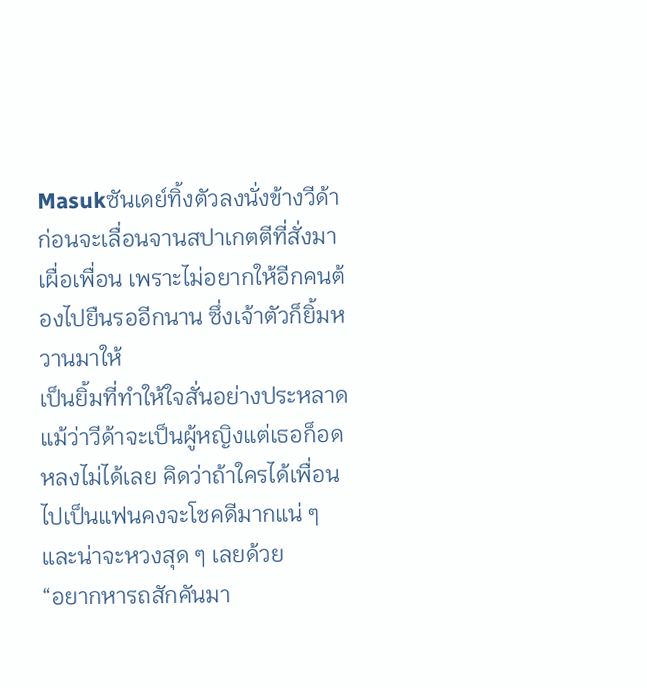Masukซันเดย์ทิ้งตัวลงนั่งข้างวีด้า ก่อนจะเลื่อนจานสปาเกตตีที่สั่งมาเผื่อเพื่อน เพราะไม่อยากให้อีกคนต้องไปยืนรออีกนาน ซึ่งเจ้าตัวก็ยิ้มหวานมาให้
เป็นยิ้มที่ทำให้ใจสั่นอย่างประหลาด แม้ว่าวีด้าจะเป็นผู้หญิงแต่เธอก็อดหลงไม่ได้เลย คิดว่าถ้าใครได้เพื่อนไปเป็นแฟนคงจะโชคดีมากแน่ ๆ และน่าจะหวงสุด ๆ เลยด้วย
“อยากหารถสักคันมา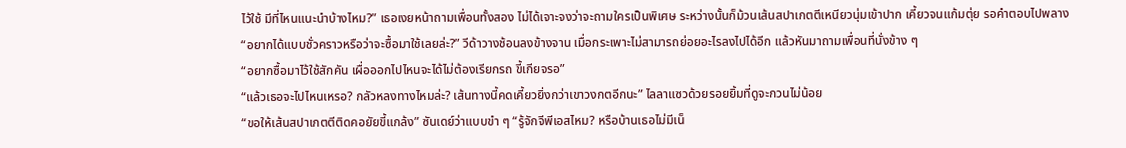ไว้ใช้ มีที่ไหนแนะนำบ้างไหม?” เธอเงยหน้าถามเพื่อนทั้งสอง ไม่ได้เจาะจงว่าจะถามใครเป็นพิเศษ ระหว่างนั้นก็ม้วนเส้นสปาเกตตีเหนียวนุ่มเข้าปาก เคี้ยวจนแก้มตุ่ย รอคำตอบไปพลาง
“อยากได้แบบชั่วคราวหรือว่าจะซื้อมาใช้เลยล่ะ?” วีด้าวางช้อนลงข้างจาน เมื่อกระเพาะไม่สามารถย่อยอะไรลงไปได้อีก แล้วหันมาถามเพื่อนที่นั่งข้าง ๆ
“อยากซื้อมาไว้ใช้สักคัน เผื่อออกไปไหนจะได้ไม่ต้องเรียกรถ ขี้เกียจรอ”
“แล้วเธอจะไปไหนเหรอ? กลัวหลงทางไหมล่ะ? เส้นทางนี้คดเคี้ยวยิ่งกว่าเขาวงกตอีกนะ” ไลลาแซวด้วยรอยยิ้มที่ดูจะกวนไม่น้อย
“ขอให้เส้นสปาเกตตีติดคอยัยขี้แกล้ง” ซันเดย์ว่าแบบขำ ๆ “รู้จักจีพีเอสไหม? หรือบ้านเธอไม่มีเน็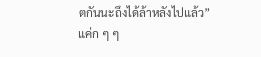ตกันนะถึงได้ล้าหลังไปแล้ว”
แค่ก ๆ ๆ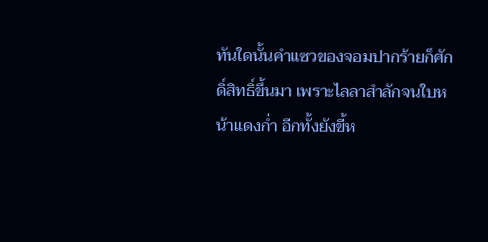ทันใดนั้นคำแซวของจอมปากร้ายก็ศักดิ์สิทธิ์ขึ้นมา เพราะไลลาสำลักจนใบหน้าแดงก่ำ อีกทั้งยังขี้ห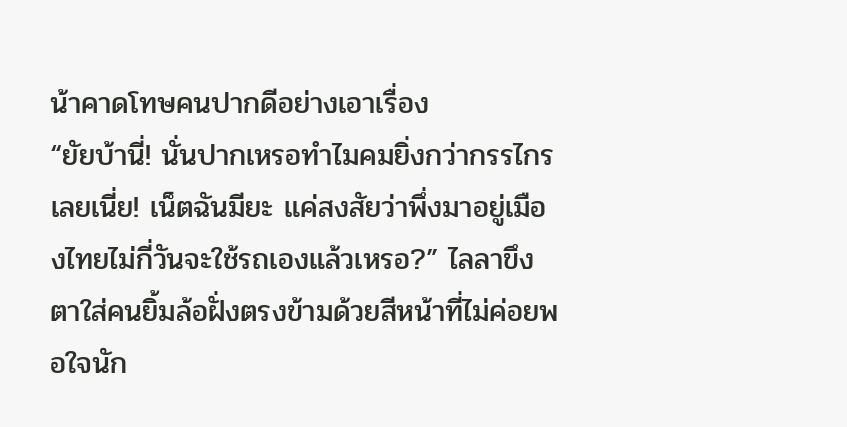น้าคาดโทษคนปากดีอย่างเอาเรื่อง
“ยัยบ้านี่! นั่นปากเหรอทำไมคมยิ่งกว่ากรรไกรเลยเนี่ย! เน็ตฉันมียะ แค่สงสัยว่าพึ่งมาอยู่เมืองไทยไม่กี่วันจะใช้รถเองแล้วเหรอ?” ไลลาขึงตาใส่คนยิ้มล้อฝั่งตรงข้ามด้วยสีหน้าที่ไม่ค่อยพอใจนัก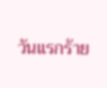วันแรกร้าย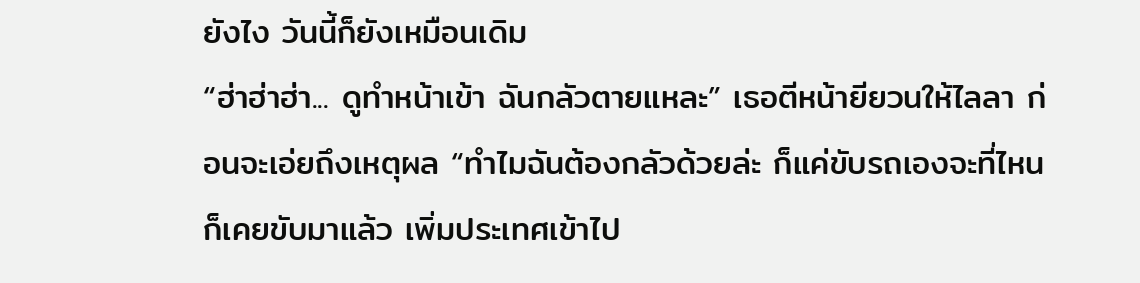ยังไง วันนี้ก็ยังเหมือนเดิม
“ฮ่าฮ่าฮ่า... ดูทำหน้าเข้า ฉันกลัวตายแหละ” เธอตีหน้ายียวนให้ไลลา ก่อนจะเอ่ยถึงเหตุผล “ทำไมฉันต้องกลัวด้วยล่ะ ก็แค่ขับรถเองจะที่ไหนก็เคยขับมาแล้ว เพิ่มประเทศเข้าไป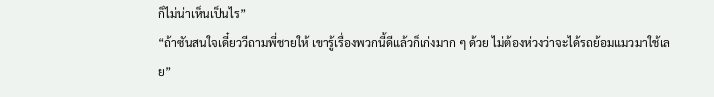ก็ไม่น่าเห็นเป็นไร”
“ถ้าซันสนใจเดี๋ยววีถามพี่ชายให้ เขารู้เรื่องพวกนี้ดีแล้วก็เก่งมาก ๆ ด้วย ไม่ต้องห่วงว่าจะได้รถย้อมแมวมาใช้เลย”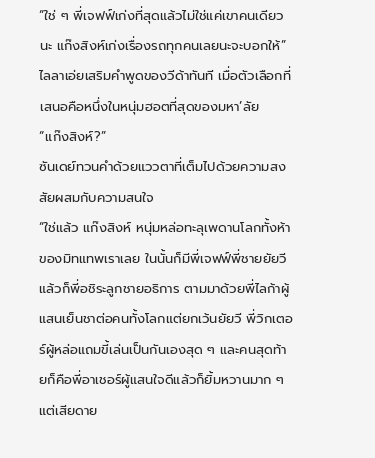“ใช่ ๆ พี่เจฟฟ์เก่งที่สุดแล้วไม่ใช่แค่เขาคนเดียวนะ แก๊งสิงห์เก่งเรื่องรถทุกคนเลยนะจะบอกให้”
ไลลาเอ่ยเสริมคำพูดของวีด้าทันที เมื่อตัวเลือกที่เสนอคือหนึ่งในหนุ่มฮอตที่สุดของมหา’ลัย
“แก๊งสิงห์?”
ซันเดย์ทวนคำด้วยแววตาที่เต็มไปด้วยความสงสัยผสมกับความสนใจ
“ใช่แล้ว แก๊งสิงห์ หนุ่มหล่อทะลุเพดานโลกทั้งห้าของมิทแทพเราเลย ในนั้นก็มีพี่เจฟฟ์พี่ชายยัยวี แล้วก็พี่อชิระลูกชายอธิการ ตามมาด้วยพี่ไลก้าผู้แสนเย็นชาต่อคนทั้งโลกแต่ยกเว้นยัยวี พี่วิกเตอร์ผู้หล่อแถมขี้เล่นเป็นกันเองสุด ๆ และคนสุดท้ายก็คือพี่อาเชอร์ผู้แสนใจดีแล้วก็ยิ้มหวานมาก ๆ แต่เสียดาย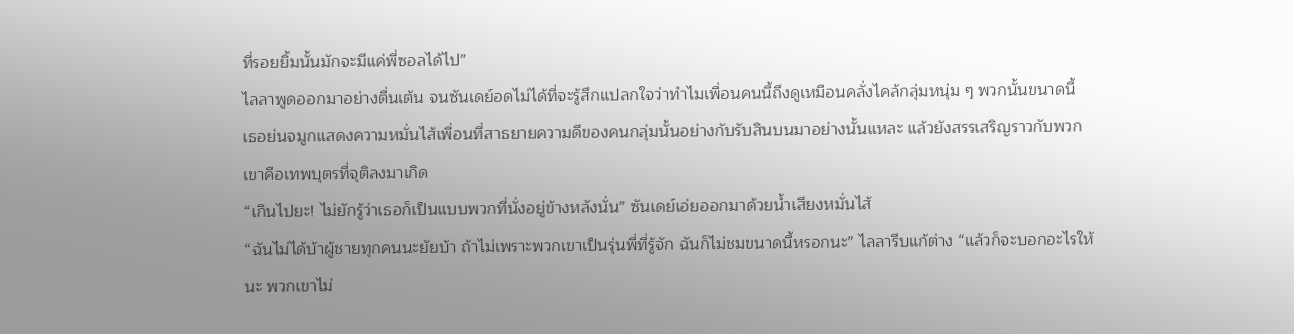ที่รอยยิ้มนั้นมักจะมีแค่พี่ซอลได้ไป”
ไลลาพูดออกมาอย่างตื่นเต้น จนซันเดย์อดไม่ได้ที่จะรู้สึกแปลกใจว่าทำไมเพื่อนคนนี้ถึงดูเหมือนคลั่งไคล้กลุ่มหนุ่ม ๆ พวกนั้นขนาดนี้
เธอย่นจมูกแสดงความหมั่นไส้เพื่อนที่สาธยายความดีของคนกลุ่มนั้นอย่างกับรับสินบนมาอย่างนั้นแหละ แล้วยังสรรเสริญราวกับพวกเขาคือเทพบุตรที่จุติลงมาเกิด
“เกินไปยะ! ไม่ยักรู้ว่าเธอก็เป็นแบบพวกที่นั่งอยู่ข้างหลังนั่น” ซันเดย์เอ่ยออกมาด้วยน้ำเสียงหมั่นไส้
“ฉันไม่ได้บ้าผู้ชายทุกคนนะยัยบ้า ถ้าไม่เพราะพวกเขาเป็นรุ่นพี่ที่รู้จัก ฉันก็ไม่ชมขนาดนี้หรอกนะ” ไลลารีบแก้ต่าง “แล้วก็จะบอกอะไรให้นะ พวกเขาไม่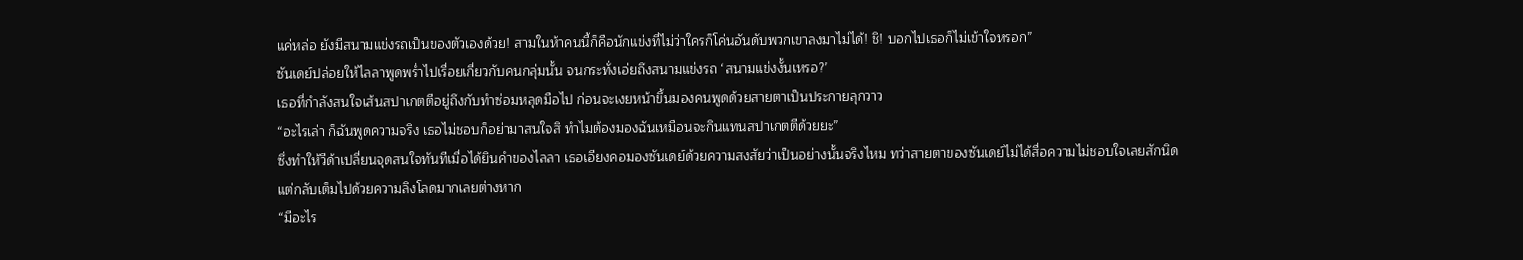แค่หล่อ ยังมีสนามแข่งรถเป็นของตัวเองด้วย! สามในห้าคนนี้ก็คือนักแข่งที่ไม่ว่าใครก็โค่นอันดับพวกเขาลงมาไม่ได้! ชิ! บอกไปเธอก็ไม่เข้าใจหรอก”
ซันเดย์ปล่อยให้ไลลาพูดพร่ำไปเรื่อยเกี่ยวกับคนกลุ่มนั้น จนกระทั่งเอ่ยถึงสนามแข่งรถ ‘สนามแข่งงั้นเหรอ?’
เธอที่กำลังสนใจเส้นสปาเกตตีอยู่ถึงกับทำซ่อมหลุดมือไป ก่อนจะเงยหน้าขึ้นมองคนพูดด้วยสายตาเป็นประกายลุกวาว
“อะไรเล่า ก็ฉันพูดความจริง เธอไม่ชอบก็อย่ามาสนใจสิ ทำไมต้องมองฉันเหมือนจะกินแทนสปาเกตตีด้วยยะ”
ซึ่งทำให้วีด้าเปลี่ยนจุดสนใจทันทีเมื่อได้ยินคำของไลลา เธอเอียงคอมองซันเดย์ด้วยความสงสัยว่าเป็นอย่างนั้นจริงไหม ทว่าสายตาของซันเดย์ไม่ได้สื่อความไม่ชอบใจเลยสักนิด
แต่กลับเต็มไปด้วยความลิงโลดมากเลยต่างหาก
“มีอะไร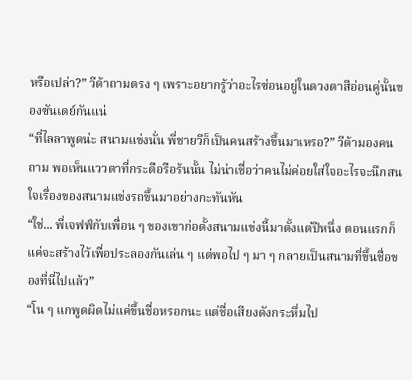หรือเปล่า?” วีด้าถามตรง ๆ เพราะอยากรู้ว่าอะไรซ่อนอยู่ในดวงตาสีอ่อนคู่นั้นของซันเดย์กันแน่
“ที่ไลลาพูดน่ะ สนามแข่งนั่น พี่ชายวีก็เป็นคนสร้างขึ้นมาเหรอ?” วีด้ามองคนถาม พอเห็นแววตาที่กระตือรือร้นนั้น ไม่น่าเชื่อว่าคนไม่ค่อยใส่ใจอะไรจะนึกสนใจเรื่องของสนามแข่งรถขึ้นมาอย่างกะทันหัน
“ใช่... พี่เจฟฟ์กับเพื่อน ๆ ของเขาก่อตั้งสนามแข่งนี้มาตั้งแต่ปีหนึ่ง ตอนแรกก็แค่จะสร้างไว้เพื่อประลองกันเล่น ๆ แต่พอไป ๆ มา ๆ กลายเป็นสนามที่ขึ้นชื่อของที่นี่ไปแล้ว”
“โน ๆ แกพูดผิดไม่แค่ขึ้นชื่อหรอกนะ แต่ชื่อเสียงดังกระหึ่มไป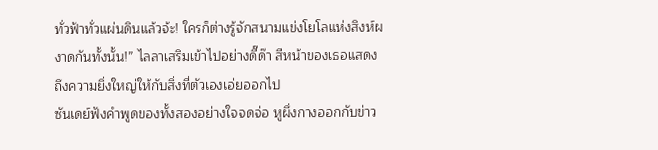ทั่วฟ้าทั่วแผ่นดินแล้วจ้ะ! ใครก็ต่างรู้จักสนามแข่งโยโลแห่งสิงห์ผงาดกันทั้งนั้น!” ไลลาเสริมเข้าไปอย่างดี๊ด๊า สีหน้าของเธอแสดงถึงความยิ่งใหญ่ให้กับสิ่งที่ตัวเองเอ่ยออกไป
ซันเดย์ฟังคำพูดของทั้งสองอย่างใจจดจ่อ หูผึ่งกางออกกับข่าว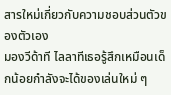สารใหม่เกี่ยวกับความชอบส่วนตัวของตัวเอง
มองวีด้าที ไลลาทีเธอรู้สึกเหมือนเด็กน้อยกำลังจะได้ของเล่นใหม่ ๆ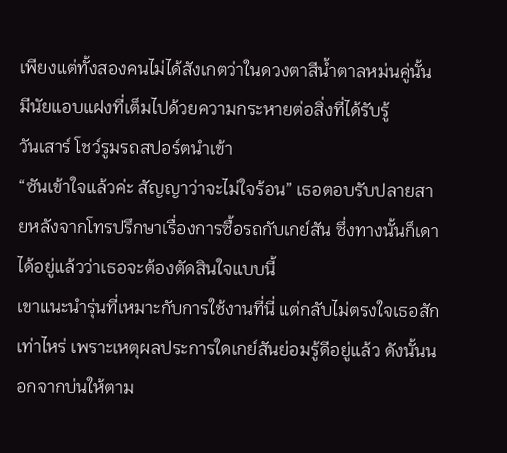เพียงแต่ทั้งสองคนไม่ได้สังเกตว่าในดวงตาสีน้ำตาลหม่นคู่นั้น มีนัยแอบแฝงที่เต็มไปด้วยความกระหายต่อสิ่งที่ได้รับรู้
วันเสาร์ โชว์รูมรถสปอร์ตนำเข้า
“ซันเข้าใจแล้วค่ะ สัญญาว่าจะไม่ใจร้อน” เธอตอบรับปลายสายหลังจากโทรปรึกษาเรื่องการซื้อรถกับเกย์สัน ซึ่งทางนั้นก็เดาได้อยู่แล้วว่าเธอจะต้องตัดสินใจแบบนี้
เขาแนะนำรุ่นที่เหมาะกับการใช้งานที่นี่ แต่กลับไม่ตรงใจเธอสักเท่าไหร่ เพราะเหตุผลประการใดเกย์สันย่อมรู้ดีอยู่แล้ว ดังนั้นนอกจากบ่นให้ตาม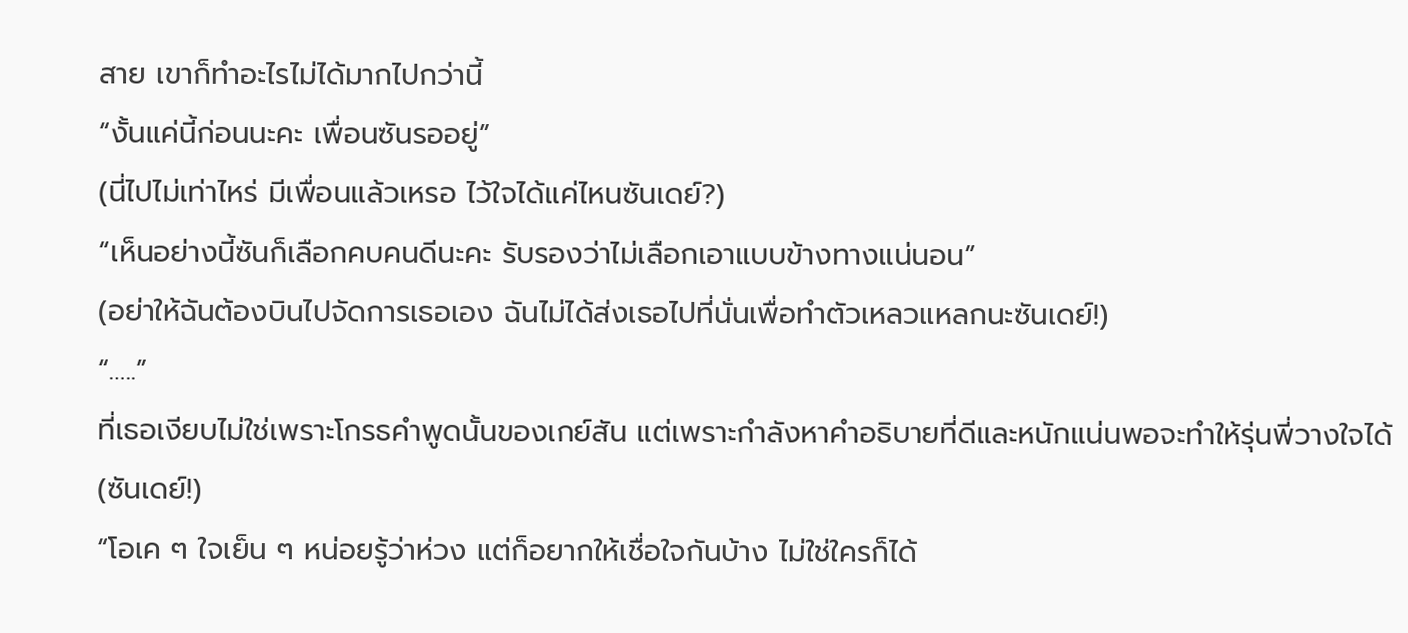สาย เขาก็ทำอะไรไม่ได้มากไปกว่านี้
“งั้นแค่นี้ก่อนนะคะ เพื่อนซันรออยู่”
(นี่ไปไม่เท่าไหร่ มีเพื่อนแล้วเหรอ ไว้ใจได้แค่ไหนซันเดย์?)
“เห็นอย่างนี้ซันก็เลือกคบคนดีนะคะ รับรองว่าไม่เลือกเอาแบบข้างทางแน่นอน”
(อย่าให้ฉันต้องบินไปจัดการเธอเอง ฉันไม่ได้ส่งเธอไปที่นั่นเพื่อทำตัวเหลวแหลกนะซันเดย์!)
“…..”
ที่เธอเงียบไม่ใช่เพราะโกรธคำพูดนั้นของเกย์สัน แต่เพราะกำลังหาคำอธิบายที่ดีและหนักแน่นพอจะทำให้รุ่นพี่วางใจได้
(ซันเดย์!)
“โอเค ๆ ใจเย็น ๆ หน่อยรู้ว่าห่วง แต่ก็อยากให้เชื่อใจกันบ้าง ไม่ใช่ใครก็ได้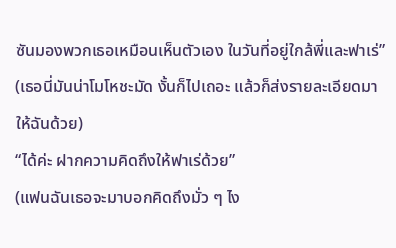ซันมองพวกเธอเหมือนเห็นตัวเอง ในวันที่อยู่ใกล้พี่และฟาเร่”
(เธอนี่มันน่าโมโหชะมัด งั้นก็ไปเถอะ แล้วก็ส่งรายละเอียดมาให้ฉันด้วย)
“ได้ค่ะ ฝากความคิดถึงให้ฟาเร่ด้วย”
(แฟนฉันเธอจะมาบอกคิดถึงมั่ว ๆ ไง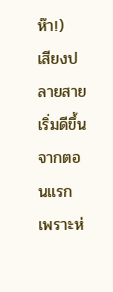ห๊า!)
เสียงปลายสายเริ่มดีขึ้นจากตอนแรก เพราะห่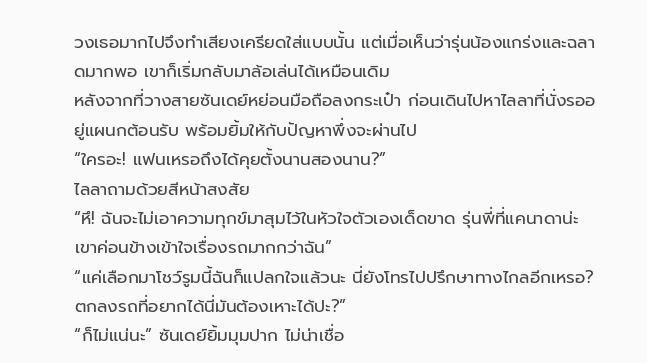วงเธอมากไปจึงทำเสียงเครียดใส่แบบนั้น แต่เมื่อเห็นว่ารุ่นน้องแกร่งและฉลาดมากพอ เขาก็เริ่มกลับมาล้อเล่นได้เหมือนเดิม
หลังจากที่วางสายซันเดย์หย่อนมือถือลงกระเป๋า ก่อนเดินไปหาไลลาที่นั่งรออยู่แผนกต้อนรับ พร้อมยิ้มให้กับปัญหาพึ่งจะผ่านไป
“ใครอะ! แฟนเหรอถึงได้คุยตั้งนานสองนาน?”
ไลลาถามด้วยสีหน้าสงสัย
“หึ! ฉันจะไม่เอาความทุกข์มาสุมไว้ในหัวใจตัวเองเด็ดขาด รุ่นพี่ที่แคนาดาน่ะ เขาค่อนข้างเข้าใจเรื่องรถมากกว่าฉัน”
“แค่เลือกมาโชว์รูมนี้ฉันก็แปลกใจแล้วนะ นี่ยังโทรไปปรึกษาทางไกลอีกเหรอ? ตกลงรถที่อยากได้นี่มันต้องเหาะได้ปะ?”
“ก็ไม่แน่นะ” ซันเดย์ยิ้มมุมปาก ไม่น่าเชื่อ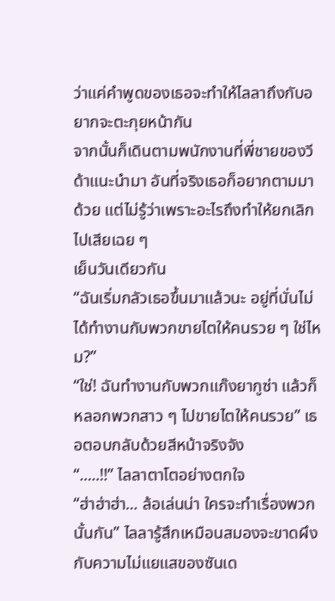ว่าแค่คำพูดของเธอจะทำให้ไลลาถึงกับอยากจะตะกุยหน้ากัน
จากนั้นก็เดินตามพนักงานที่พี่ชายของวีด้าแนะนำมา อันที่จริงเธอก็อยากตามมาด้วย แต่ไม่รู้ว่าเพราะอะไรถึงทำให้ยกเลิกไปเสียเฉย ๆ
เย็นวันเดียวกัน
“ฉันเริ่มกลัวเธอขึ้นมาแล้วนะ อยู่ที่นั่นไม่ได้ทำงานกับพวกขายไตให้คนรวย ๆ ใช่ไหม?”
“ใช่! ฉันทำงานกับพวกแก๊งยากูซ่า แล้วก็หลอกพวกสาว ๆ ไปขายไตให้คนรวย” เธอตอบกลับด้วยสีหน้าจริงจัง
“.....!!” ไลลาตาโตอย่างตกใจ
“ฮ่าฮ่าฮ่า... ล้อเล่นน่า ใครจะทำเรื่องพวกนั้นกัน” ไลลารู้สึกเหมือนสมองจะขาดผึงกับความไม่แยแสของซันเด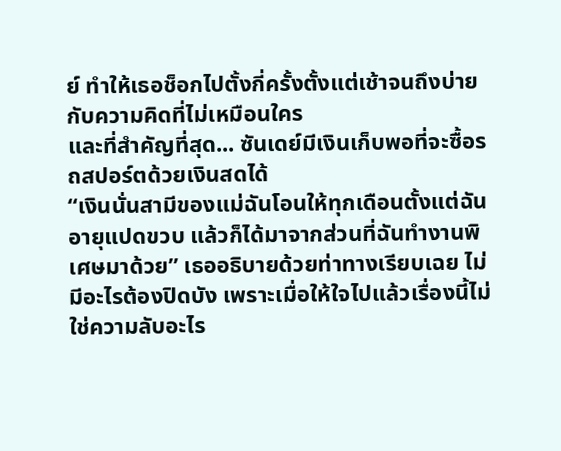ย์ ทำให้เธอช็อกไปตั้งกี่ครั้งตั้งแต่เช้าจนถึงบ่าย กับความคิดที่ไม่เหมือนใคร
และที่สำคัญที่สุด... ซันเดย์มีเงินเก็บพอที่จะซื้อรถสปอร์ตด้วยเงินสดได้
“เงินนั่นสามีของแม่ฉันโอนให้ทุกเดือนตั้งแต่ฉันอายุแปดขวบ แล้วก็ได้มาจากส่วนที่ฉันทำงานพิเศษมาด้วย” เธออธิบายด้วยท่าทางเรียบเฉย ไม่มีอะไรต้องปิดบัง เพราะเมื่อให้ใจไปแล้วเรื่องนี้ไม่ใช่ความลับอะไร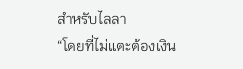สำหรับไลลา
“โดยที่ไม่แตะต้องเงิน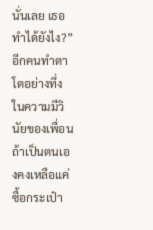นั่นเลย เธอทำได้ยังไง?”
อีกคนทำตาโตอย่างทึ่งในความมีวินัยของเพื่อน ถ้าเป็นตนเองคงเหลือแค่ซื้อกระเป๋า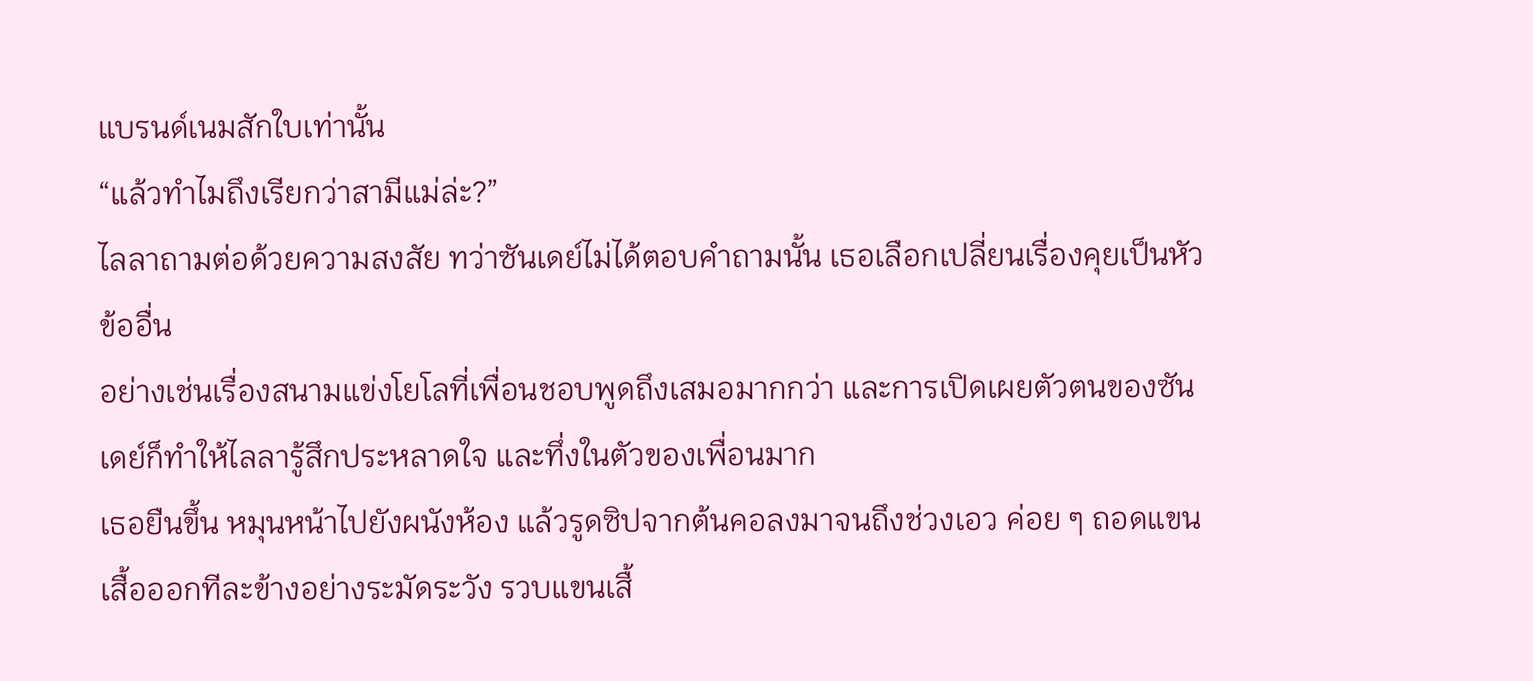แบรนด์เนมสักใบเท่านั้น
“แล้วทำไมถึงเรียกว่าสามีแม่ล่ะ?”
ไลลาถามต่อด้วยความสงสัย ทว่าซันเดย์ไม่ได้ตอบคำถามนั้น เธอเลือกเปลี่ยนเรื่องคุยเป็นหัวข้ออื่น
อย่างเช่นเรื่องสนามแข่งโยโลที่เพื่อนชอบพูดถึงเสมอมากกว่า และการเปิดเผยตัวตนของซันเดย์ก็ทำให้ไลลารู้สึกประหลาดใจ และทึ่งในตัวของเพื่อนมาก
เธอยืนขึ้น หมุนหน้าไปยังผนังห้อง แล้วรูดซิปจากต้นคอลงมาจนถึงช่วงเอว ค่อย ๆ ถอดแขนเสื้อออกทีละข้างอย่างระมัดระวัง รวบแขนเสื้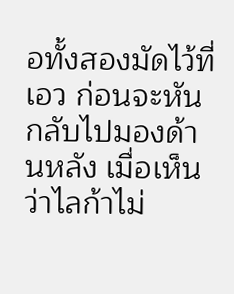อทั้งสองมัดไว้ที่เอว ก่อนจะหันกลับไปมองด้านหลัง เมื่อเห็นว่าไลก้าไม่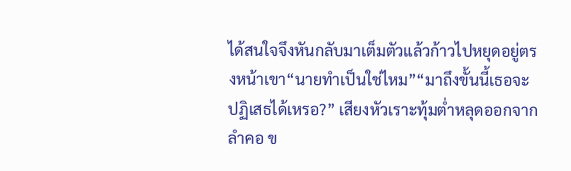ได้สนใจจึงหันกลับมาเต็มตัวแล้วก้าวไปหยุดอยู่ตรงหน้าเขา“นายทำเป็นใช่ไหม”“มาถึงขั้นนี้เธอจะปฏิเสธได้เหรอ?” เสียงหัวเราะทุ้มต่ำหลุดออกจากลำคอ ข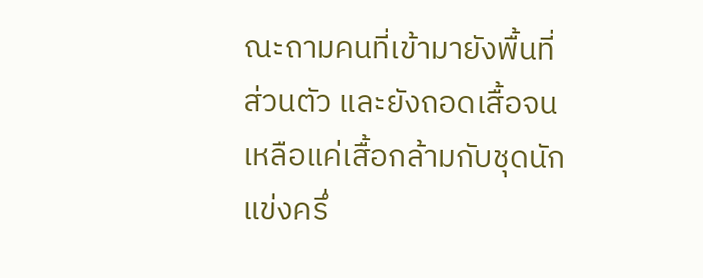ณะถามคนที่เข้ามายังพื้นที่ส่วนตัว และยังถอดเสื้อจนเหลือแค่เสื้อกล้ามกับชุดนักแข่งครึ่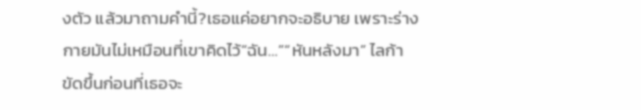งตัว แล้วมาถามคำนี้?เธอแค่อยากจะอธิบาย เพราะร่างกายมันไม่เหมือนที่เขาคิดไว้“ฉัน…”“หันหลังมา” ไลก้าขัดขึ้นก่อนที่เธอจะ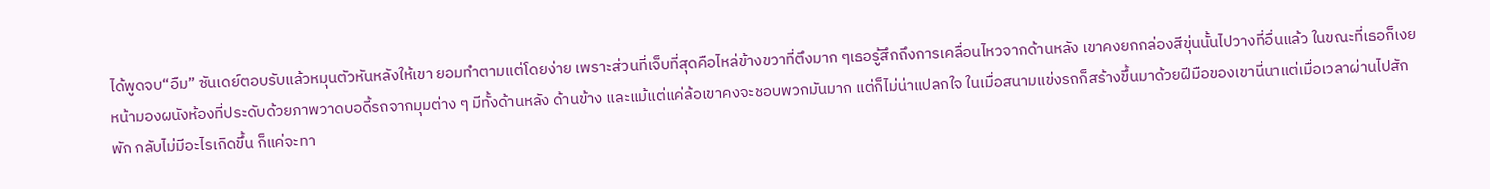ได้พูดจบ“อืม” ซันเดย์ตอบรับแล้วหมุนตัวหันหลังให้เขา ยอมทำตามแต่โดยง่าย เพราะส่วนที่เจ็บที่สุดคือไหล่ข้างขวาที่ตึงมาก ๆเธอรู้สึกถึงการเคลื่อนไหวจากด้านหลัง เขาคงยกกล่องสีขุ่นนั้นไปวางที่อื่นแล้ว ในขณะที่เธอก็เงยหน้ามองผนังห้องที่ประดับด้วยภาพวาดบอดี้รถจากมุมต่าง ๆ มีทั้งด้านหลัง ด้านข้าง และแม้แต่แค่ล้อเขาคงจะชอบพวกมันมาก แต่ก็ไม่น่าแปลกใจ ในเมื่อสนามแข่งรถก็สร้างขึ้นมาด้วยฝีมือของเขานี่นาแต่เมื่อเวลาผ่านไปสักพัก กลับไม่มีอะไรเกิดขึ้น ก็แค่จะทา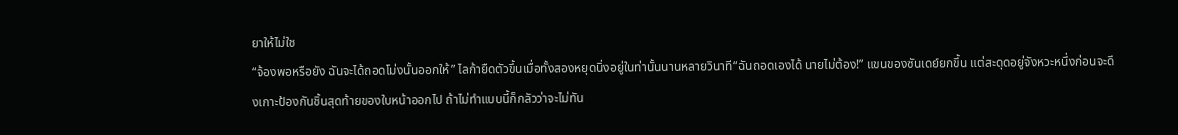ยาให้ไม่ใช
“จ้องพอหรือยัง ฉันจะได้ถอดโม่งนั้นออกให้” ไลก้ายืดตัวขึ้นเมื่อทั้งสองหยุดนิ่งอยู่ในท่านั้นนานหลายวินาที“ฉันถอดเองได้ นายไม่ต้อง!” แขนของซันเดย์ยกขึ้น แต่สะดุดอยู่จังหวะหนึ่งก่อนจะดึงเกาะป้องกันชิ้นสุดท้ายของใบหน้าออกไป ถ้าไม่ทำแบบนี้ก็กลัวว่าจะไม่ทัน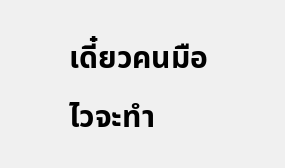เดี๋ยวคนมือไวจะทำ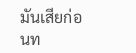มันเสียก่อนท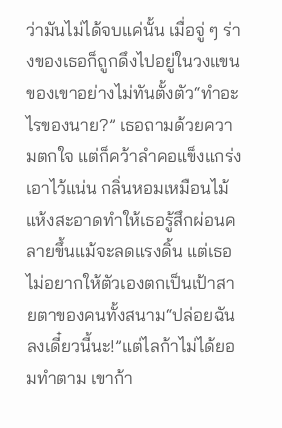ว่ามันไม่ได้จบแค่นั้น เมื่อจู่ ๆ ร่างของเธอก็ถูกดึงไปอยู่ในวงแขนของเขาอย่างไม่ทันตั้งตัว“ทำอะไรของนาย?” เธอถามด้วยความตกใจ แต่ก็คว้าลำคอแข็งแกร่งเอาไว้แน่น กลิ่นหอมเหมือนไม้แห้งสะอาดทำให้เธอรู้สึกผ่อนคลายขึ้นแม้จะลดแรงดิ้น แต่เธอไม่อยากให้ตัวเองตกเป็นเป้าสายตาของคนทั้งสนาม“ปล่อยฉันลงเดี๋ยวนี้นะ!”แต่ไลก้าไม่ได้ยอมทำตาม เขาก้า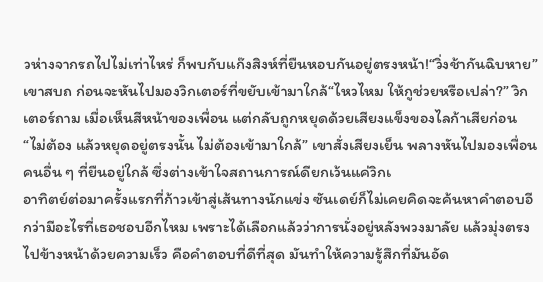วห่างจากรถไปไม่เท่าไหร่ ก็พบกับแก๊งสิงห์ที่ยืนหอบกันอยู่ตรงหน้า!“วิ่งช้ากันฉิบหาย” เขาสบถ ก่อนจะหันไปมองวิกเตอร์ที่ขยับเข้ามาใกล้“ไหวไหม ให้กูช่วยหรือเปล่า?” วิกเตอร์ถาม เมื่อเห็นสีหน้าของเพื่อน แต่กลับถูกหยุดด้วยเสียงแข็งของไลก้าเสียก่อน“ไม่ต้อง แล้วหยุดอยู่ตรงนั้น ไม่ต้องเข้ามาใกล้” เขาสั่งเสียงเย็น พลางหันไปมองเพื่อนคนอื่น ๆ ที่ยืนอยู่ใกล้ ซึ่งต่างเข้าใจสถานการณ์ดียกเว้นแค่วิกเ
อาทิตย์ต่อมาครั้งแรกที่ก้าวเข้าสู่เส้นทางนักแข่ง ซันเดย์ก็ไม่เคยคิดจะค้นหาคำตอบอีกว่ามีอะไรที่เธอชอบอีกไหม เพราะได้เลือกแล้วว่าการนั่งอยู่หลังพวงมาลัย แล้วมุ่งตรงไปข้างหน้าด้วยความเร็ว คือคำตอบที่ดีที่สุด มันทำให้ความรู้สึกที่มันอัด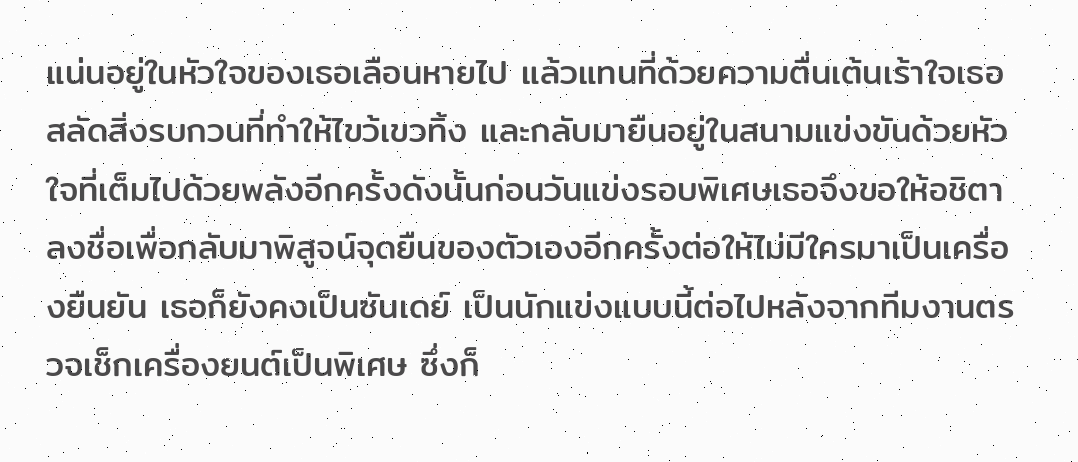แน่นอยู่ในหัวใจของเธอเลือนหายไป แล้วแทนที่ด้วยความตื่นเต้นเร้าใจเธอสลัดสิ่งรบกวนที่ทำให้ไขว้เขวทิ้ง และกลับมายืนอยู่ในสนามแข่งขันด้วยหัวใจที่เต็มไปด้วยพลังอีกครั้งดังนั้นก่อนวันแข่งรอบพิเศษเธอจึงขอให้อชิตาลงชื่อเพื่อกลับมาพิสูจน์จุดยืนของตัวเองอีกครั้งต่อให้ไม่มีใครมาเป็นเครื่องยืนยัน เธอก็ยังคงเป็นซันเดย์ เป็นนักแข่งแบบนี้ต่อไปหลังจากทีมงานตรวจเช็กเครื่องยนต์เป็นพิเศษ ซึ่งก็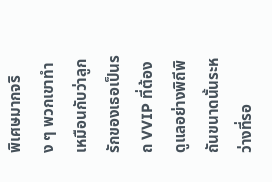พิเศษมากจริง ๆ พวกเขาทำเหมือนกับว่าลูกรักของเธอเป็นรถ VVIP ที่ต้องดูแลอย่างพิถีพิถันขนาดนั้นระหว่างที่รอ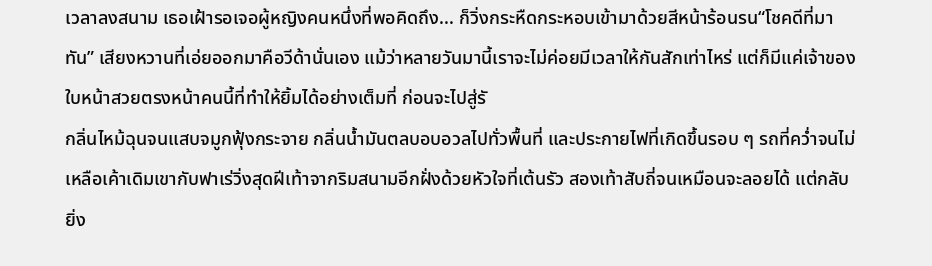เวลาลงสนาม เธอเฝ้ารอเจอผู้หญิงคนหนึ่งที่พอคิดถึง... ก็วิ่งกระหืดกระหอบเข้ามาด้วยสีหน้าร้อนรน“โชคดีที่มาทัน” เสียงหวานที่เอ่ยออกมาคือวีด้านั่นเอง แม้ว่าหลายวันมานี้เราจะไม่ค่อยมีเวลาให้กันสักเท่าไหร่ แต่ก็มีแค่เจ้าของใบหน้าสวยตรงหน้าคนนี้ที่ทำให้ยิ้มได้อย่างเต็มที่ ก่อนจะไปสู่รั
กลิ่นไหม้ฉุนจนแสบจมูกฟุ้งกระจาย กลิ่นน้ำมันตลบอบอวลไปทั่วพื้นที่ และประกายไฟที่เกิดขึ้นรอบ ๆ รถที่คว่ำจนไม่เหลือเค้าเดิมเขากับฟาเร่วิ่งสุดฝีเท้าจากริมสนามอีกฝั่งด้วยหัวใจที่เต้นรัว สองเท้าสับถี่จนเหมือนจะลอยได้ แต่กลับยิ่ง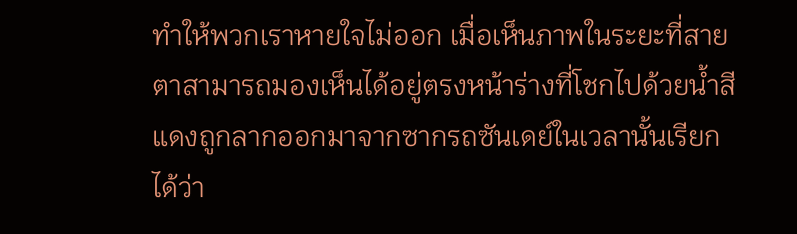ทำให้พวกเราหายใจไม่ออก เมื่อเห็นภาพในระยะที่สายตาสามารถมองเห็นได้อยู่ตรงหน้าร่างที่โชกไปด้วยน้ำสีแดงถูกลากออกมาจากซากรถซันเดย์ในเวลานั้นเรียกได้ว่า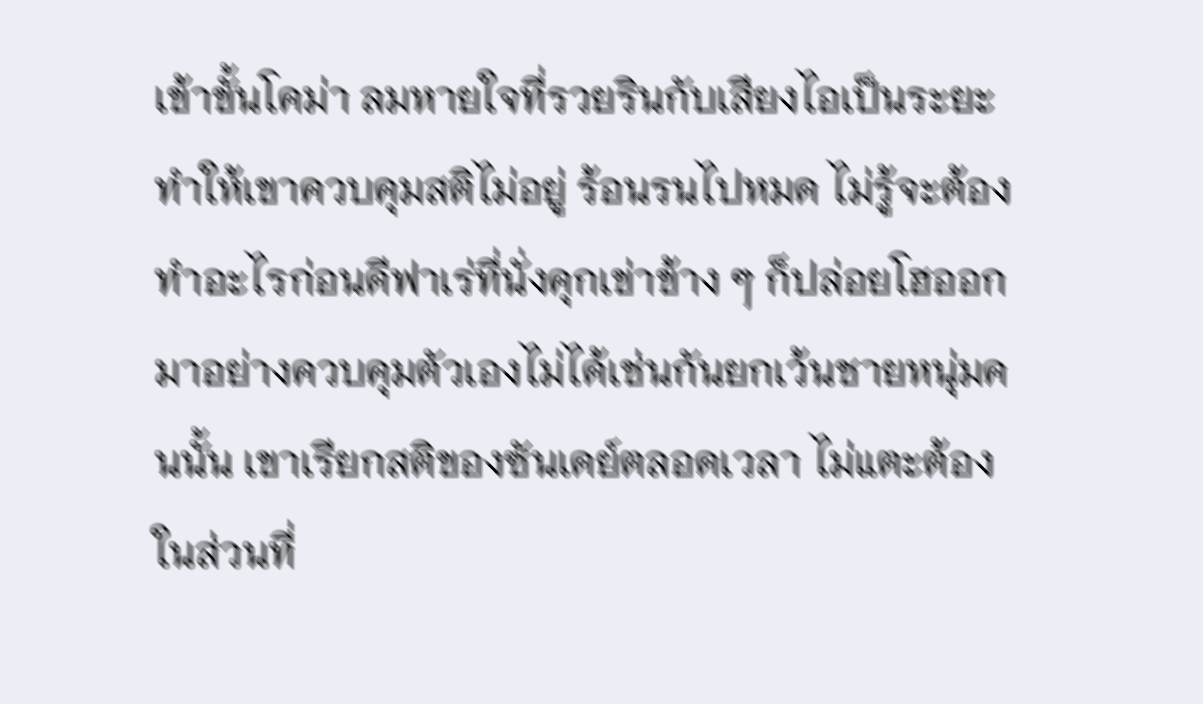เข้าขั้นโคม่า ลมหายใจที่รวยรินกับเสียงไอเป็นระยะทำให้เขาควบคุมสติไม่อยู่ ร้อนรนไปหมด ไม่รู้จะต้องทำอะไรก่อนดีฟาเร่ที่นั่งคุกเข่าข้าง ๆ ก็ปล่อยโฮออกมาอย่างควบคุมตัวเองไม่ได้เช่นกันยกเว้นชายหนุ่มคนนั้น เขาเรียกสติของซันเดย์ตลอดเวลา ไม่แตะต้องในส่วนที่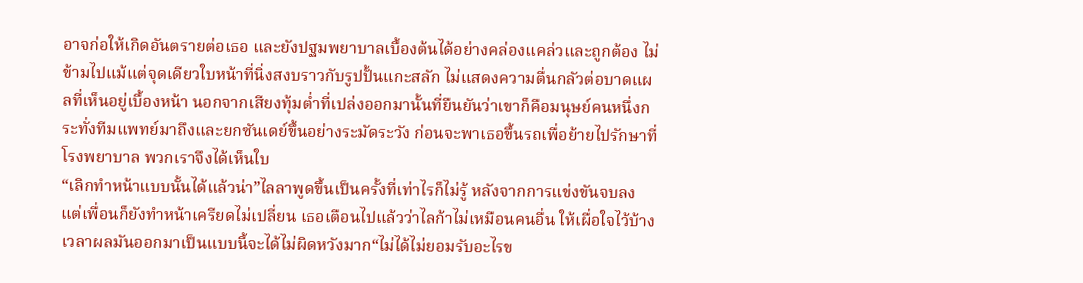อาจก่อให้เกิดอันตรายต่อเธอ และยังปฐมพยาบาลเบื้องต้นได้อย่างคล่องแคล่วและถูกต้อง ไม่ข้ามไปแม้แต่จุดเดียวใบหน้าที่นิ่งสงบราวกับรูปปั้นแกะสลัก ไม่แสดงความตื่นกลัวต่อบาดแผลที่เห็นอยู่เบื้องหน้า นอกจากเสียงทุ้มต่ำที่เปล่งออกมานั้นที่ยืนยันว่าเขาก็คือมนุษย์คนหนึ่งกระทั่งทีมแพทย์มาถึงและยกซันเดย์ขึ้นอย่างระมัดระวัง ก่อนจะพาเธอขึ้นรถเพื่อย้ายไปรักษาที่โรงพยาบาล พวกเราจึงได้เห็นใบ
“เลิกทำหน้าแบบนั้นได้แล้วน่า”ไลลาพูดขึ้นเป็นครั้งที่เท่าไรก็ไม่รู้ หลังจากการแข่งขันจบลง แต่เพื่อนก็ยังทำหน้าเครียดไม่เปลี่ยน เธอเตือนไปแล้วว่าไลก้าไม่เหมือนคนอื่น ให้เผื่อใจไว้บ้าง เวลาผลมันออกมาเป็นแบบนี้จะได้ไม่ผิดหวังมาก“ไม่ได้ไม่ยอมรับอะไรข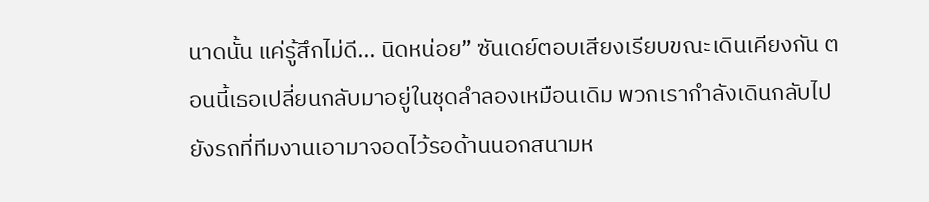นาดนั้น แค่รู้สึกไม่ดี... นิดหน่อย” ซันเดย์ตอบเสียงเรียบขณะเดินเคียงกัน ตอนนี้เธอเปลี่ยนกลับมาอยู่ในชุดลำลองเหมือนเดิม พวกเรากำลังเดินกลับไปยังรถที่ทีมงานเอามาจอดไว้รอด้านนอกสนามห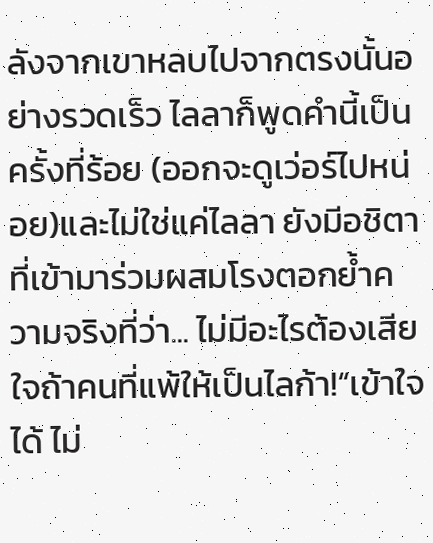ลังจากเขาหลบไปจากตรงนั้นอย่างรวดเร็ว ไลลาก็พูดคำนี้เป็นครั้งที่ร้อย (ออกจะดูเว่อร์ไปหน่อย)และไม่ใช่แค่ไลลา ยังมีอชิตาที่เข้ามาร่วมผสมโรงตอกย้ำความจริงที่ว่า... ไม่มีอะไรต้องเสียใจถ้าคนที่แพ้ให้เป็นไลก้า!“เข้าใจได้ ไม่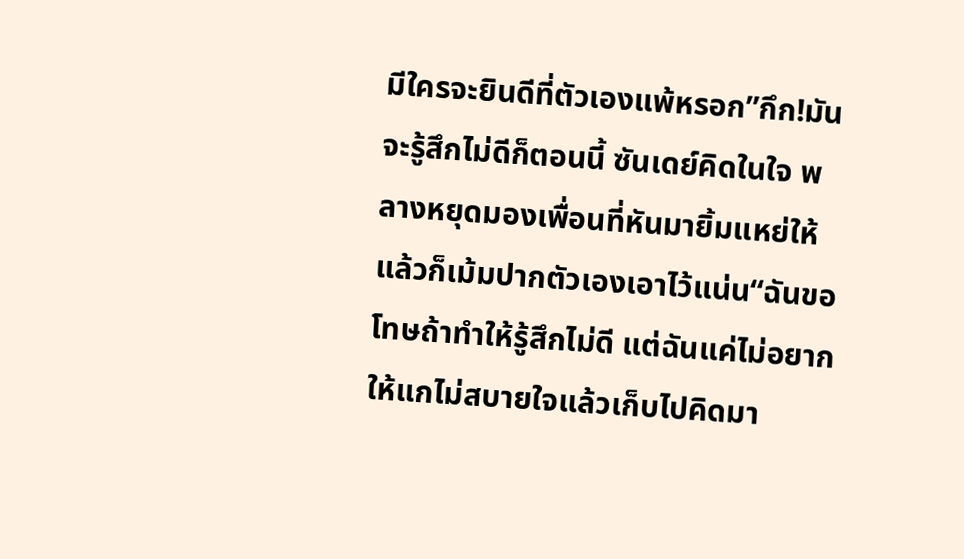มีใครจะยินดีที่ตัวเองแพ้หรอก”กึก!มันจะรู้สึกไม่ดีก็ตอนนี้ ซันเดย์คิดในใจ พลางหยุดมองเพื่อนที่หันมายิ้มแหย่ให้ แล้วก็เม้มปากตัวเองเอาไว้แน่น“ฉันขอโทษถ้าทำให้รู้สึกไม่ดี แต่ฉันแค่ไม่อยากให้แกไม่สบายใจแล้วเก็บไปคิดมา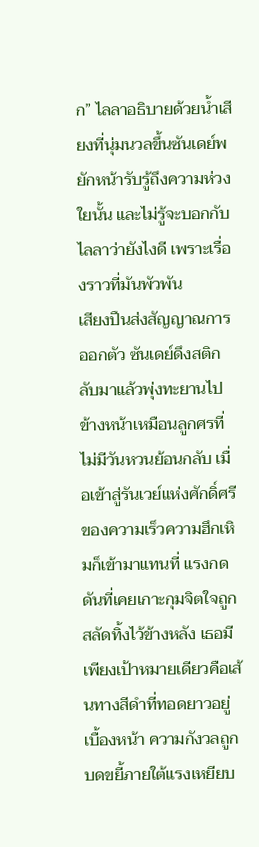ก” ไลลาอธิบายด้วยน้ำเสียงที่นุ่มนวลขึ้นซันเดย์พยักหน้ารับรู้ถึงความห่วงใยนั้น และไม่รู้จะบอกกับไลลาว่ายังไงดี เพราะเรื่องราวที่มันพัวพัน
เสียงปืนส่งสัญญาณการออกตัว ซันเดย์ดึงสติกลับมาแล้วพุ่งทะยานไปข้างหน้าเหมือนลูกศรที่ไม่มีวันหวนย้อนกลับ เมื่อเข้าสู่รันเวย์แห่งศักดิ์ศรีของความเร็วความฮึกเหิมก็เข้ามาแทนที่ แรงกดดันที่เคยเกาะกุมจิตใจถูกสลัดทิ้งไว้ข้างหลัง เธอมีเพียงเป้าหมายเดียวคือเส้นทางสีดำที่ทอดยาวอยู่เบื้องหน้า ความกังวลถูกบดขยี้ภายใต้แรงเหยียบ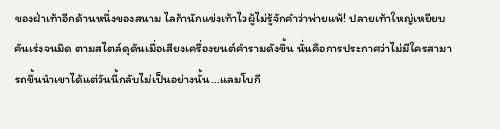ของฝ่าเท้าอีกด้านหนึ่งของสนาม ไลก้านักแข่งเท้าไวผู้ไม่รู้จักคำว่าพ่ายแพ้! ปลายเท้าใหญ่เหยียบคันเร่งจนมิด ตามสไตล์ดุดันเมื่อเสียงเครื่องยนต์คำรามดังขึ้น นั่นคือการประกาศว่าไม่มีใครสามารถขึ้นนำเขาได้แต่วันนี้กลับไม่เป็นอย่างนั้น...แลมโบกี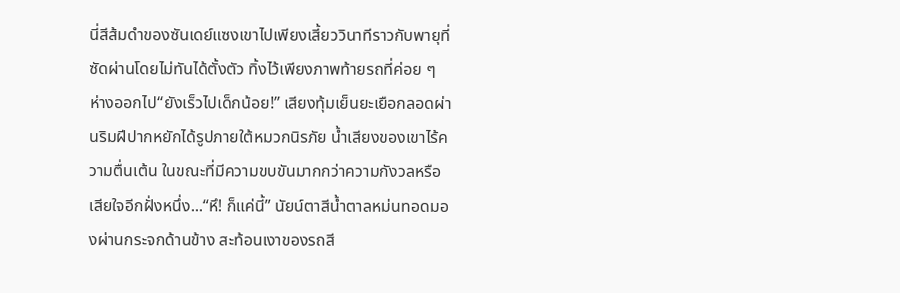นี่สีส้มดำของซันเดย์แซงเขาไปเพียงเสี้ยววินาทีราวกับพายุที่ซัดผ่านโดยไม่ทันได้ตั้งตัว ทิ้งไว้เพียงภาพท้ายรถที่ค่อย ๆ ห่างออกไป“ยังเร็วไปเด็กน้อย!” เสียงทุ้มเย็นยะเยือกลอดผ่านริมฝีปากหยักได้รูปภายใต้หมวกนิรภัย น้ำเสียงของเขาไร้ความตื่นเต้น ในขณะที่มีความขบขันมากกว่าความกังวลหรือเสียใจอีกฝั่งหนึ่ง...“หึ! ก็แค่นี้” นัยน์ตาสีน้ำตาลหม่นทอดมองผ่านกระจกด้านข้าง สะท้อนเงาของรถสี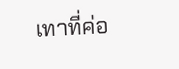เทาที่ค่อ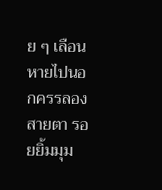ย ๆ เลือนหายไปนอกครรลองสายตา รอยยิ้มมุม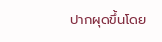ปากผุดขึ้นโดย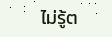ไม่รู้ต